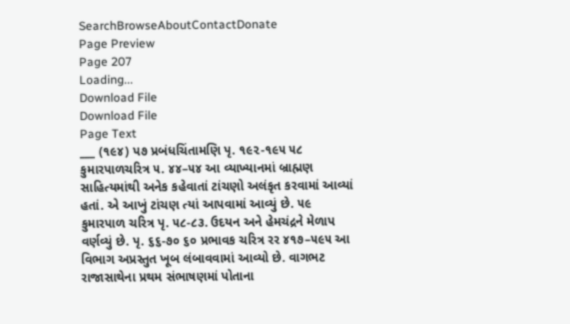SearchBrowseAboutContactDonate
Page Preview
Page 207
Loading...
Download File
Download File
Page Text
___ (૧૯૪) પ૭ પ્રબંધચિંતામણિ પૃ. ૧૯૨-૧૯૫ ૫૮ કુમારપાળચરિત્ર ૫. ૪૪–૫૪ આ વ્યાખ્યાનમાં બ્રાહ્મણ સાહિત્યમાંથી અનેક કહેવાતાં ટાંચણો અલંકૃત કરવામાં આવ્યાં હતાં. એ આખું ટાંચણ ત્યાં આપવામાં આવ્યું છે. ૫૯ કુમારપાળ ચરિત્ર પૃ. ૫૮-૮૩. ઉદયન અને હેમચંદ્રને મેળાપ વર્ણવ્યું છે. પૃ. ૬૬-૭૦ ૬૦ પ્રભાવક ચરિત્ર રર ૪૧૭–૫૯૫ આ વિભાગ અપ્રસ્તુત ખૂબ લંબાવવામાં આવ્યો છે. વાગભટ રાજાસાથેના પ્રથમ સંભાષણમાં પોતાના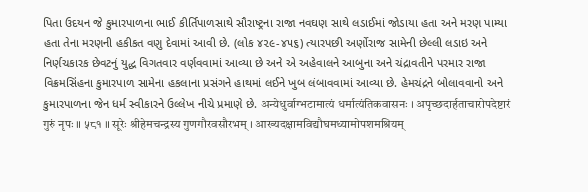પિતા ઉદયન જે કુમારપાળના ભાઈ કીર્તિપાળસાથે સૌરાષ્ટ્રના રાજા નવઘણ સાથે લડાઈમાં જોડાયા હતા અને મરણ પામ્યા હતા તેના મરણની હકીકત વણુ દેવામાં આવી છે. (લોક ૪૨૯-૪૫૬) ત્યારપછી અર્ણોરાજ સામેની છેલ્લી લડાઇ અને નિર્ણચકારક છેવટનું યુદ્ધ વિગતવાર વર્ણવવામાં આવ્યા છે અને એ અહેવાલને આબુના અને ચંદ્રાવતીને પરમાર રાજા વિક્રમસિંહના કુમારપાળ સામેના હકલાના પ્રસંગને હાથમાં લઈને ખુબ લંબાવવામાં આવ્યા છે. હેમચંદ્રને બોલાવવાનો અને કુમારપાળના જેન ધર્મ સ્વીકારને ઉલ્લેખ નીચે પ્રમાણે છે. अन्येधुर्वाग्भटामात्यं धर्मात्यंतिकवासनः । अपृच्छदार्हताचारोपदेष्टारं गुरुं नृपः ॥ ५८१ ॥ सूरेः श्रीहेमचन्द्रस्य गुणगौरवसौरभम् । आख्यदक्षामविद्यौघमध्यामोपशमश्रियम्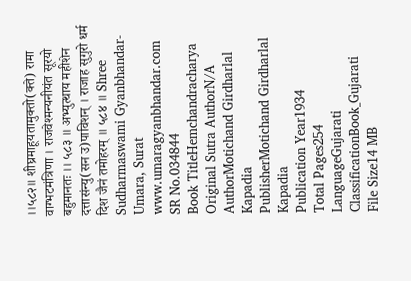।।५८२॥ शीघ्रमाहूयतामुक्तो(क्ते) रामा वाग्भटमंत्रिणा । राजवेश्मन्यनीयंत सूरयो बहुमानतः ।। ५८३ ॥ अभ्युत्थाय महीशेन दत्तासंन्यु(सन उ)पाविशन् । राजाह सुगुरो धर्म दिश जैनं तमोहरम् ॥ ५८४ ॥ Shree Sudharmaswami Gyanbhandar-Umara, Surat www.umaragyanbhandar.com
SR No.034844
Book TitleHemchandracharya
Original Sutra AuthorN/A
AuthorMotichand Girdharlal Kapadia
PublisherMotichand Girdharlal Kapadia
Publication Year1934
Total Pages254
LanguageGujarati
ClassificationBook_Gujarati
File Size14 MB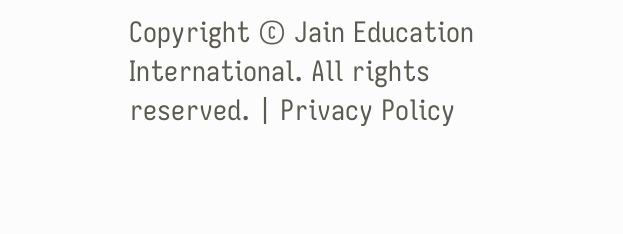Copyright © Jain Education International. All rights reserved. | Privacy Policy